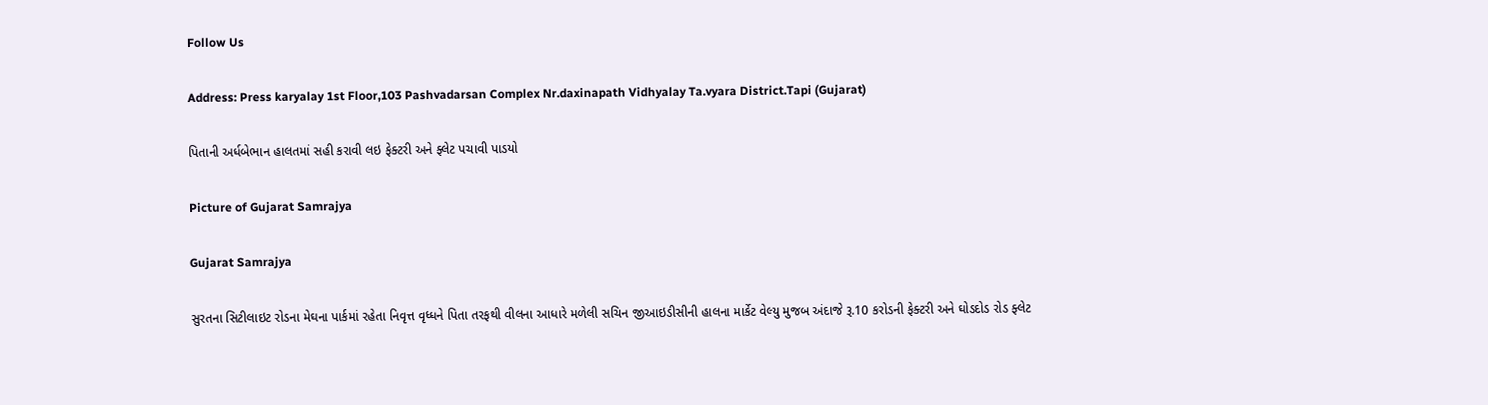Follow Us

Address: Press karyalay 1st Floor,103 Pashvadarsan Complex Nr.daxinapath Vidhyalay Ta.vyara District.Tapi (Gujarat)

પિતાની અર્ધબેભાન હાલતમાં સહી કરાવી લઇ ફેક્ટરી અને ફ્લેટ પચાવી પાડયો

Picture of Gujarat Samrajya

Gujarat Samrajya

સુરતના સિટીલાઇટ રોડના મેઘના પાર્કમાં રહેતા નિવૃત્ત વૃધ્ધને પિતા તરફથી વીલના આધારે મળેલી સચિન જીઆઇડીસીની હાલના માર્કેટ વેલ્યુ મુજબ અંદાજે રૂ.10 કરોડની ફેક્ટરી અને ઘોડદોડ રોડ ફ્લેટ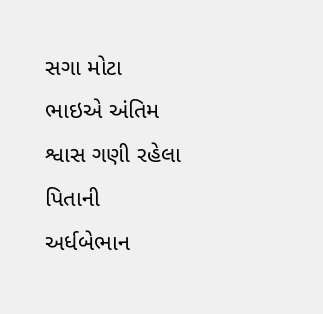સગા મોટા ભાઇએ અંતિમ શ્વાસ ગણી રહેલા પિતાની અર્ધબેભાન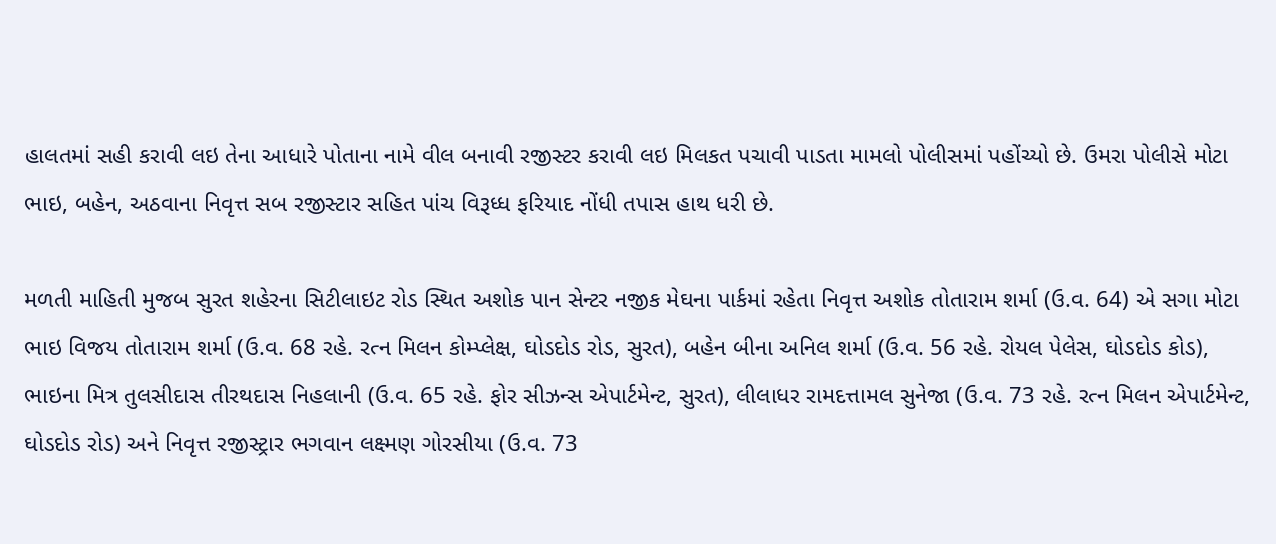હાલતમાં સહી કરાવી લઇ તેના આધારે પોતાના નામે વીલ બનાવી રજીસ્ટર કરાવી લઇ મિલકત પચાવી પાડતા મામલો પોલીસમાં પહોંચ્યો છે. ઉમરા પોલીસે મોટા ભાઇ, બહેન, અઠવાના નિવૃત્ત સબ રજીસ્ટાર સહિત પાંચ વિરૂધ્ધ ફરિયાદ નોંધી તપાસ હાથ ધરી છે.

મળતી માહિતી મુજબ સુરત શહેરના સિટીલાઇટ રોડ સ્થિત અશોક પાન સેન્ટર નજીક મેઘના પાર્કમાં રહેતા નિવૃત્ત અશોક તોતારામ શર્મા (ઉ.વ. 64) એ સગા મોટા ભાઇ વિજય તોતારામ શર્મા (ઉ.વ. 68 રહે. રત્ન મિલન કોમ્પ્લેક્ષ, ઘોડદોડ રોડ, સુરત), બહેન બીના અનિલ શર્મા (ઉ.વ. 56 રહે. રોયલ પેલેસ, ઘોડદોડ કોડ), ભાઇના મિત્ર તુલસીદાસ તીરથદાસ નિહલાની (ઉ.વ. 65 રહે. ફોર સીઝન્સ એપાર્ટમેન્ટ, સુરત), લીલાધર રામદત્તામલ સુનેજા (ઉ.વ. 73 રહે. રત્ન મિલન એપાર્ટમેન્ટ, ઘોડદોડ રોડ) અને નિવૃત્ત રજીસ્ટ્રાર ભગવાન લક્ષ્મણ ગોરસીયા (ઉ.વ. 73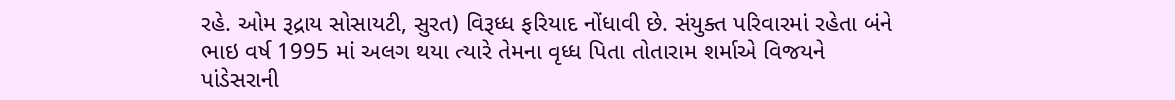રહે. ઓમ રૂદ્રાય સોસાયટી, સુરત) વિરૂધ્ધ ફરિયાદ નોંધાવી છે. સંયુક્ત પરિવારમાં રહેતા બંને ભાઇ વર્ષ 1995 માં અલગ થયા ત્યારે તેમના વૃધ્ધ પિતા તોતારામ શર્માએ વિજયને પાંડેસરાની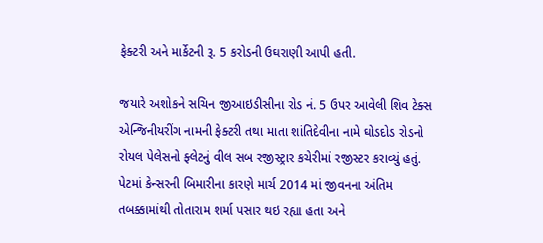ફેક્ટરી અને માર્કેટની રૂ. 5 કરોડની ઉઘરાણી આપી હતી.

જયારે અશોકને સચિન જીઆઇડીસીના રોડ નં. 5 ઉપર આવેલી શિવ ટેક્સ એન્જિનીયરીંગ નામની ફેક્ટરી તથા માતા શાંતિદેવીના નામે ઘોડદોડ રોડનો રોયલ પેલેસનો ફ્લેટનું વીલ સબ રજીસ્ટ્રાર કચેરીમાં રજીસ્ટર કરાવ્યું હતું. પેટમાં કેન્સરની બિમારીના કારણે માર્ચ 2014 માં જીવનના અંતિમ તબક્કામાંથી તોતારામ શર્મા પસાર થઇ રહ્યા હતા અને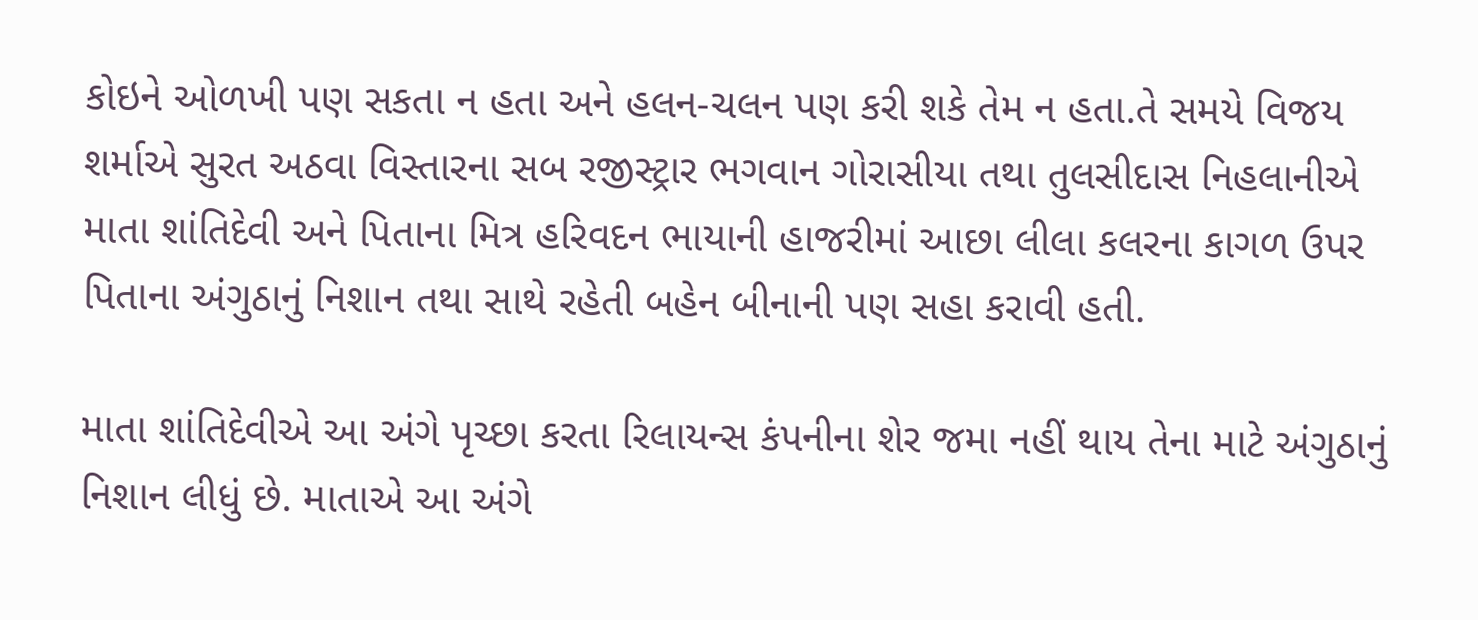કોઇને ઓળખી પણ સકતા ન હતા અને હલન-ચલન પણ કરી શકે તેમ ન હતા.તે સમયે વિજય શર્માએ સુરત અઠવા વિસ્તારના સબ રજીસ્ટ્રાર ભગવાન ગોરાસીયા તથા તુલસીદાસ નિહલાનીએ માતા શાંતિદેવી અને પિતાના મિત્ર હરિવદન ભાયાની હાજરીમાં આછા લીલા કલરના કાગળ ઉપર પિતાના અંગુઠાનું નિશાન તથા સાથે રહેતી બહેન બીનાની પણ સહા કરાવી હતી.

માતા શાંતિદેવીએ આ અંગે પૃચ્છા કરતા રિલાયન્સ કંપનીના શેર જમા નહીં થાય તેના માટે અંગુઠાનું નિશાન લીધું છે. માતાએ આ અંગે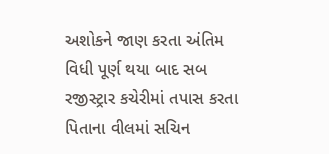અશોકને જાણ કરતા અંતિમ વિધી પૂર્ણ થયા બાદ સબ રજીસ્ટ્રાર કચેરીમાં તપાસ કરતા પિતાના વીલમાં સચિન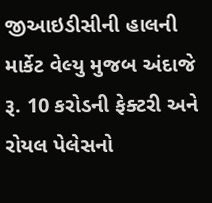જીઆઇડીસીની હાલની માર્કેટ વેલ્યુ મુજબ અંદાજે રૂ. 10 કરોડની ફેક્ટરી અને રોયલ પેલેસનો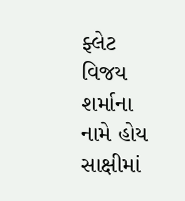ફ્લેટ વિજય શર્માના નામે હોય સાક્ષીમાં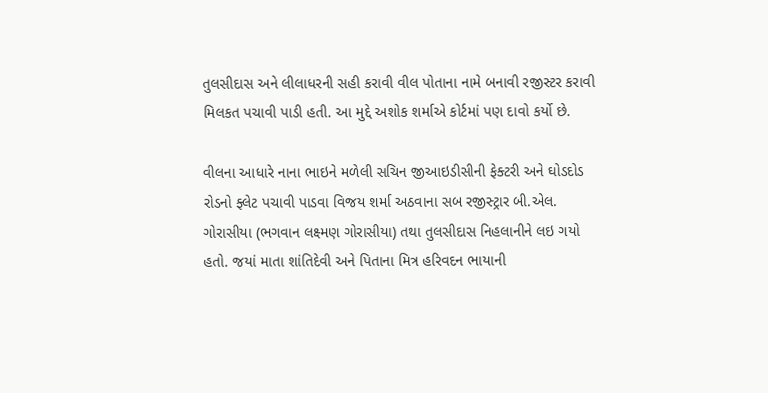તુલસીદાસ અને લીલાધરની સહી કરાવી વીલ પોતાના નામે બનાવી રજીસ્ટર કરાવી મિલકત પચાવી પાડી હતી. આ મુદ્દે અશોક શર્માએ કોર્ટમાં પણ દાવો કર્યો છે.

વીલના આધારે નાના ભાઇને મળેલી સચિન જીઆઇડીસીની ફેક્ટરી અને ઘોડદોડ રોડનો ફ્લેટ પચાવી પાડવા વિજય શર્મા અઠવાના સબ રજીસ્ટ્રાર બી.એલ. ગોરાસીયા (ભગવાન લક્ષ્મણ ગોરાસીયા) તથા તુલસીદાસ નિહલાનીને લઇ ગયો હતો. જયાં માતા શાંતિદેવી અને પિતાના મિત્ર હરિવદન ભાયાની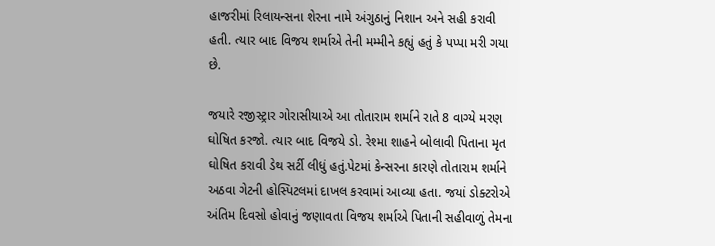હાજરીમાં રિલાયન્સના શેરના નામે અંગુઠાનું નિશાન અને સહી કરાવી હતી. ત્યાર બાદ વિજય શર્માએ તેની મમ્મીને કહ્યું હતું કે પપ્પા મરી ગયા છે.

જયારે રજીસ્ટ્રાર ગોરાસીયાએ આ તોતારામ શર્માને રાતે 8 વાગ્યે મરણ ઘોષિત કરજો. ત્યાર બાદ વિજયે ડો. રેશ્મા શાહને બોલાવી પિતાના મૃત ઘોષિત કરાવી ડેથ સર્ટી લીધું હતું.પેટમાં કેન્સરના કારણે તોતારામ શર્માને અઠવા ગેટની હોસ્પિટલમાં દાખલ કરવામાં આવ્યા હતા. જયાં ડોક્ટરોએ અંતિમ દિવસો હોવાનું જણાવતા વિજય શર્માએ પિતાની સહીવાળું તેમના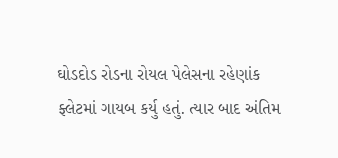ઘોડદોડ રોડના રોયલ પેલેસના રહેણાંક ફ્લેટમાં ગાયબ કર્યુ હતું. ત્યાર બાદ અંતિમ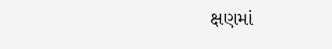ક્ષણમાં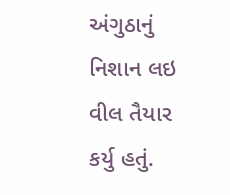અંગુઠાનું નિશાન લઇ વીલ તૈયાર કર્યુ હતું.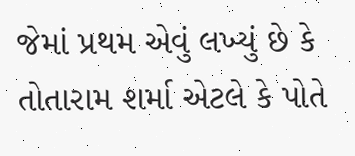જેમાં પ્રથમ એવું લખ્યું છે કે તોતારામ શર્મા એટલે કે પોતે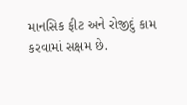માનસિક ફીટ અને રોજીદું કામ કરવામાં સક્ષમ છે.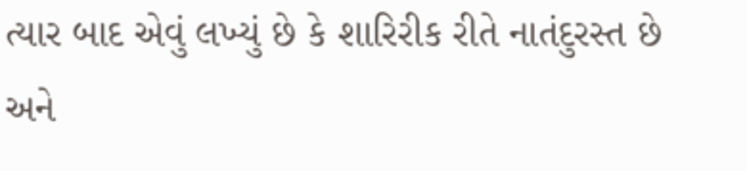ત્યાર બાદ એવું લખ્યું છે કે શારિરીક રીતે નાતંદુરસ્ત છે અને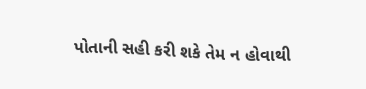પોતાની સહી કરી શકે તેમ ન હોવાથી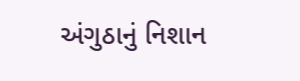અંગુઠાનું નિશાન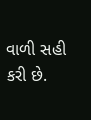વાળી સહી કરી છે.